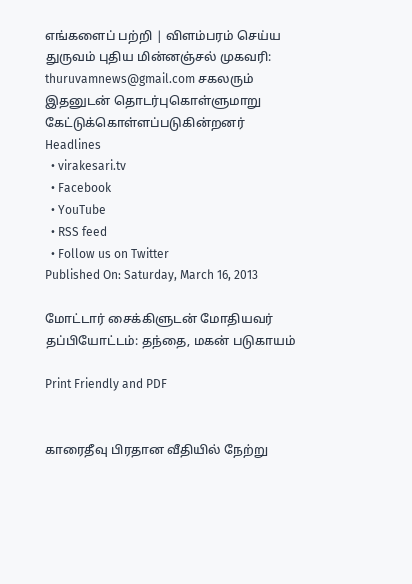எங்களைப் பற்றி | விளம்பரம் செய்ய துருவம் புதிய மின்னஞ்சல் முகவரி: thuruvamnews@gmail.com சகலரும் இதனுடன் தொடர்புகொள்ளுமாறு கேட்டுக்கொள்ளப்படுகின்றனர்
Headlines
  • virakesari.tv
  • Facebook
  • YouTube
  • RSS feed
  • Follow us on Twitter
Published On: Saturday, March 16, 2013

மோட்டார் சைக்கிளுடன் மோதியவர் தப்பியோட்டம்: தந்தை, மகன் படுகாயம்

Print Friendly and PDF


காரைதீவு பிரதான வீதியில் நேற்று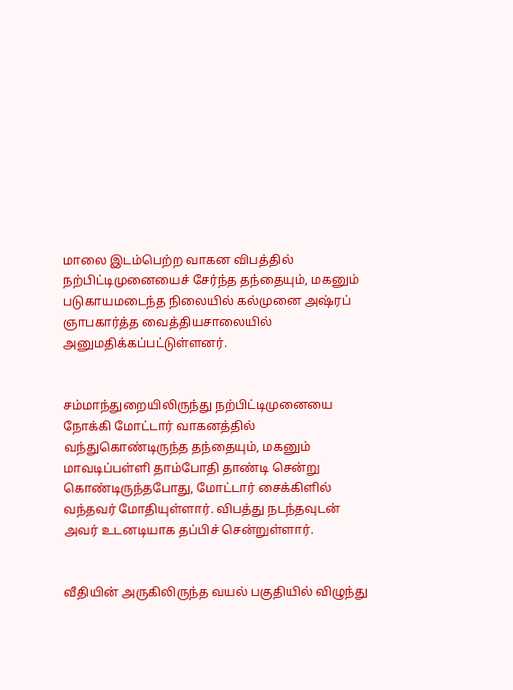மாலை இடம்பெற்ற வாகன விபத்தில் நற்பிட்டிமுனையைச் சேர்ந்த தந்தையும், மகனும் படுகாயமடைந்த நிலையில் கல்முனை அஷ்ரப் ஞாபகார்த்த வைத்தியசாலையில் அனுமதிக்கப்பட்டுள்ளனர்.


சம்மாந்துறையிலிருந்து நற்பிட்டிமுனையை நோக்கி மோட்டார் வாகனத்தில் வந்துகொண்டிருந்த தந்தையும், மகனும் மாவடிப்பள்ளி தாம்போதி தாண்டி சென்று கொண்டிருந்தபோது, மோட்டார் சைக்கிளில் வந்தவர் மோதியுள்ளார். விபத்து நடந்தவுடன் அவர் உடனடியாக தப்பிச் சென்றுள்ளார்.


வீதியின் அருகிலிருந்த வயல் பகுதியில் விழுந்து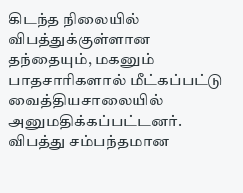கிடந்த நிலையில் விபத்துக்குள்ளான தந்தையும், மகனும் பாதசாரிகளால் மீட்கப்பட்டு வைத்தியசாலையில் அனுமதிக்கப்பட்டனர். விபத்து சம்பந்தமான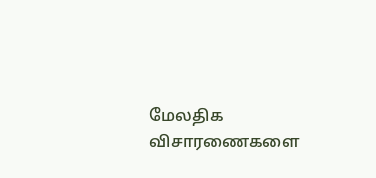மேலதிக விசாரணைகளை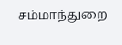சம்மாந்துறை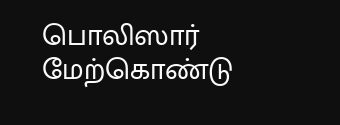பொலிஸார் மேற்கொண்டு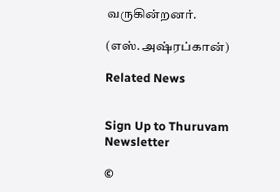வருகின்றனர்.

(எஸ்.அஷ்ரப்கான்)

Related News


Sign Up to Thuruvam Newsletter

©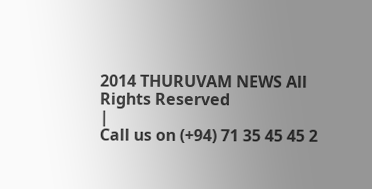2014 THURUVAM NEWS All Rights Reserved
|
Call us on (+94) 71 35 45 45 2